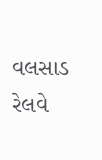વલસાડ રેલવે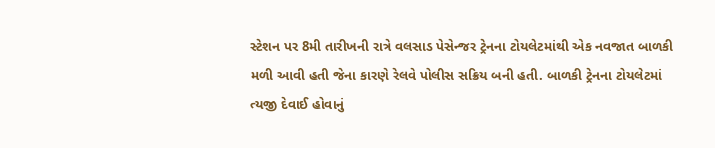સ્ટેશન પર 8મી તારીખની રાત્રે વલસાડ પેસેન્જર ટ્રેનના ટોયલેટમાંથી એક નવજાત બાળકી મળી આવી હતી જેના કારણે રેલવે પોલીસ સક્રિય બની હતી. બાળકી ટ્રેનના ટોયલેટમાં ત્યજી દેવાઈ હોવાનું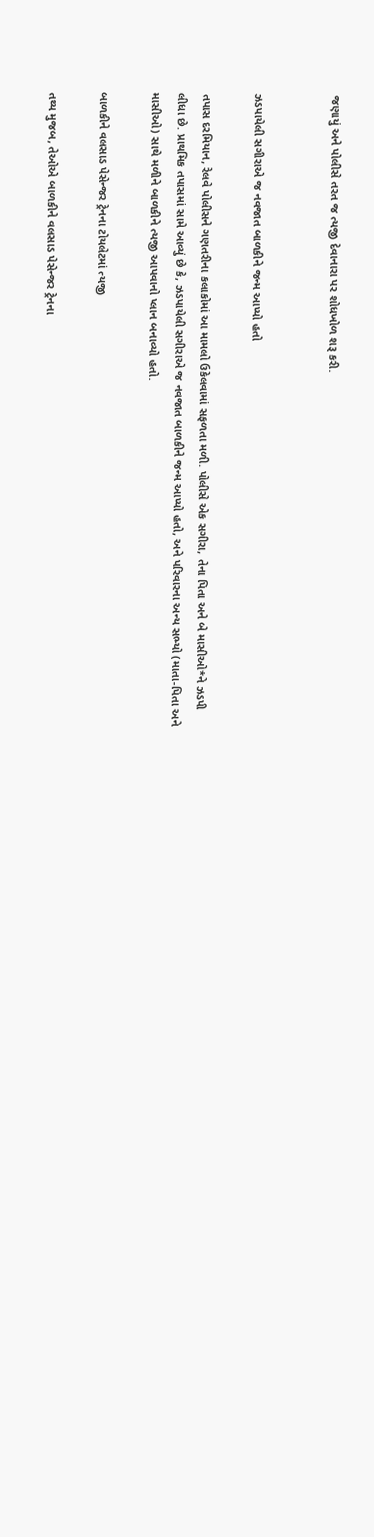જણાયું અને પોલીસે તરત જ ત્યજી દેવાનારા પર શોધખોળ શરૂ કરી.


ઝડપાયેલી સગીરાએ જ નવજાત બાળકીને જન્મ આપ્યો હતો

તપાસ દરમિયાન, રેલવે પોલીસને ગણતરીના કલાકોમાં આ મામલો ઉકેલવામાં સફળતા મળી. પોલીસે એક સગીરા, તેના પિતા અને બે માસીઓ*ને ઝડપી લીધા છે. પ્રાથમિક તપાસમાં સામે આવ્યું છે કે, ઝડપાયેલી સગીરાએ જ નવજાત બાળકીને જન્મ આપ્યો હતો, અને પરિવારના અન્ય સભ્યો (માતા-પિતા અને માસીઓ) સાથે મળીને બાળકીને ત્યજી આપવાનો પ્લાન બનાવ્યો હતો.

બાળકીને વલસાડ પેસેન્જર ટ્રેનના ટોયલેટમાં ત્યજી

તથ્ય મુજબ, તેઓએ બાળકીને વલસાડ પેસેન્જર ટ્રેનના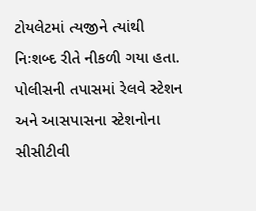ટોયલેટમાં ત્યજીને ત્યાંથી નિઃશબ્દ રીતે નીકળી ગયા હતા. પોલીસની તપાસમાં રેલવે સ્ટેશન અને આસપાસના સ્ટેશનોના સીસીટીવી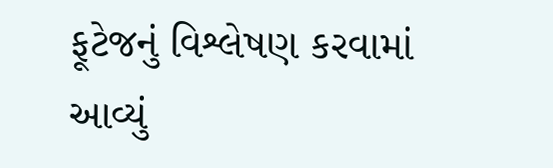ફૂટેજનું વિશ્લેષણ કરવામાં આવ્યું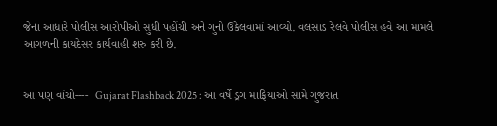જેના આધારે પોલીસ આરોપીઓ સુધી પહોંચી અને ગુનો ઉકેલવામાં આવ્યો. વલસાડ રેલવે પોલીસ હવે આ મામલે આગળની કાયદેસર કાર્યવાહી શરુ કરી છે.


આ પણ વાંચો----  Gujarat Flashback 2025 : આ વર્ષે ડ્રગ માફિયાઓ સામે ગુજરાત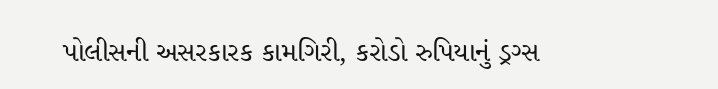પોલીસની અસરકારક કામગિરી, કરોડો રુપિયાનું ડ્રગ્સ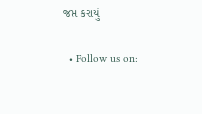જપ્ત કરાયું

  • Follow us on: